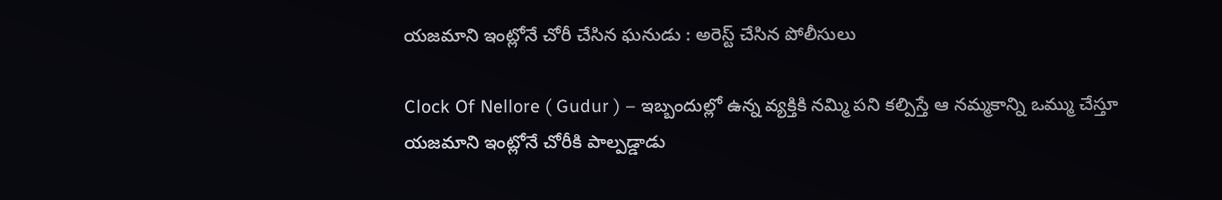యజమాని ఇంట్లోనే చోరీ చేసిన ఘనుడు : అరెస్ట్ చేసిన పోలీసులు

Clock Of Nellore ( Gudur ) – ఇబ్బందుల్లో ఉన్న వ్యక్తికి నమ్మి పని కల్పిస్తే ఆ నమ్మకాన్ని ఒమ్ము చేస్తూ యజమాని ఇంట్లోనే చోరీకి పాల్పడ్డాడు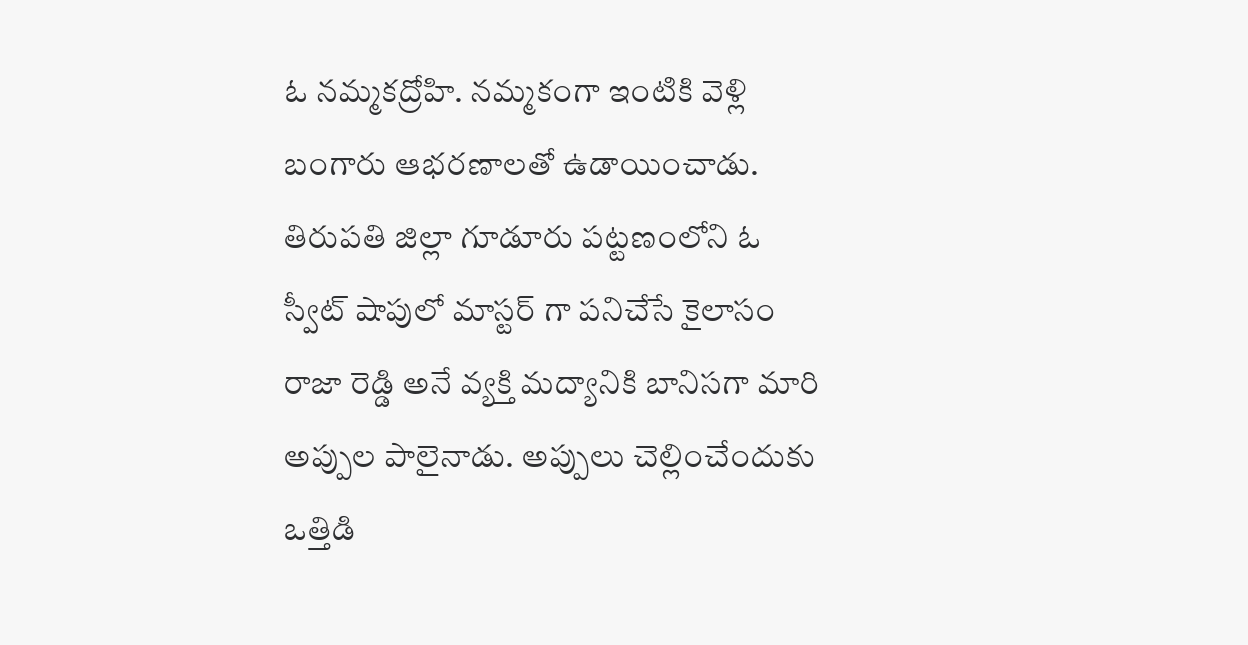ఓ నమ్మకద్రోహి. నమ్మకంగా ఇంటికి వెళ్లి బంగారు ఆభరణాలతో ఉడాయించాడు. తిరుపతి జిల్లా గూడూరు పట్టణంలోని ఓ స్వీట్ షాపులో మాస్టర్ గా పనిచేసే కైలాసం రాజా రెడ్డి అనే వ్యక్తి మద్యానికి బానిసగా మారి అప్పుల పాలైనాడు. అప్పులు చెల్లించేందుకు ఒత్తిడి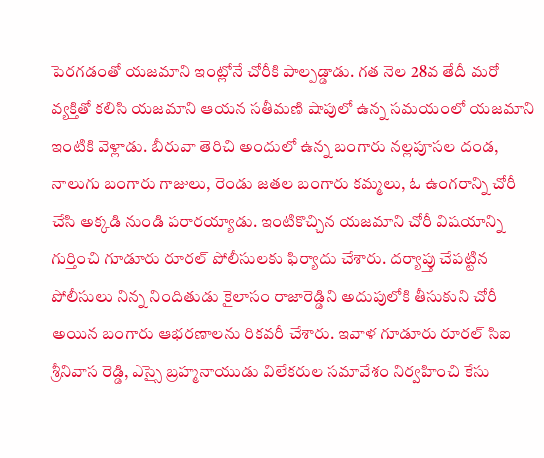పెరగడంతో యజమాని ఇంట్లోనే చోరీకి పాల్పడ్డాడు. గత నెల 28వ తేదీ మరో వ్యక్తితో కలిసి యజమాని ఆయన సతీమణి షాపులో ఉన్న సమయంలో యజమాని ఇంటికి వెళ్లాడు. బీరువా తెరిచి అందులో ఉన్న బంగారు నల్లపూసల దండ, నాలుగు బంగారు గాజులు, రెండు జతల బంగారు కమ్మలు, ఓ ఉంగరాన్ని చోరీ చేసి అక్కడి నుండి పరారయ్యాడు. ఇంటికొచ్చిన యజమాని చోరీ విషయాన్ని గుర్తించి గూడూరు రూరల్ పోలీసులకు ఫిర్యాదు చేశారు. దర్యాప్తు చేపట్టిన పోలీసులు నిన్న నిందితుడు కైలాసం రాజారెడ్డిని అదుపులోకి తీసుకుని చోరీ అయిన బంగారు ఆభరణాలను రికవరీ చేశారు. ఇవాళ గూడూరు రూరల్ సిఐ శ్రీనివాస రెడ్డి, ఎస్సై బ్రహ్మనాయుడు విలేకరుల సమావేశం నిర్వహించి కేసు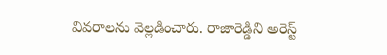వివరాలను వెల్లడించారు. రాజారెడ్డిని అరెస్ట్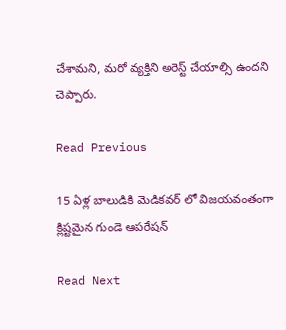చేశామని, మరో వ్యక్తిని అరెస్ట్ చేయాల్సి ఉందని చెప్పారు.

Read Previous

15 ఏళ్ల బాలుడికి మెడికవర్ లో విజయవంతంగా క్లిష్టమైన గుండె ఆపరేషన్

Read Next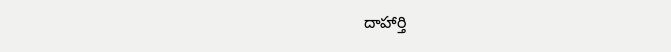దాహార్తి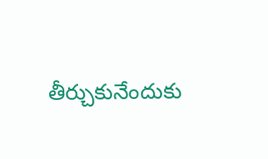తీర్చుకునేందుకు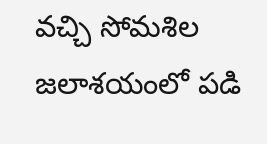వచ్చి సోమశిల జలాశయంలో పడి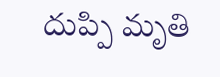దుప్పి మృతి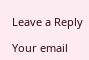Leave a Reply

Your email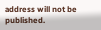address will not be published.